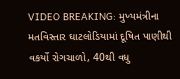VIDEO BREAKING: મુખ્યમંત્રીના મતવિસ્તાર ઘાટલોડિયામાં દૂષિત પાણીથી વકર્યો રોગચાળો, 40થી વધુ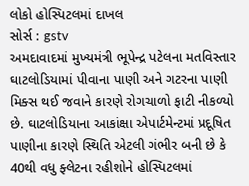લોકો હોસ્પિટલમાં દાખલ
સોર્સ : gstv
અમદાવાદમાં મુખ્યમંત્રી ભૂપેન્દ્ર પટેલના મતવિસ્તાર ઘાટલોડિયામાં પીવાના પાણી અને ગટરના પાણી મિક્સ થઈ જવાને કારણે રોગચાળો ફાટી નીકળ્યો છે. ઘાટલોડિયાના આકાંક્ષા એપાર્ટમેન્ટમાં પ્રદૂષિત પાણીના કારણે સ્થિતિ એટલી ગંભીર બની છે કે 40થી વધુ ફ્લેટના રહીશોને હોસ્પિટલમાં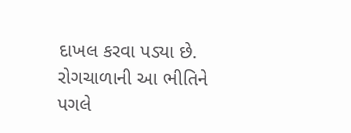દાખલ કરવા પડ્યા છે.
રોગચાળાની આ ભીતિને પગલે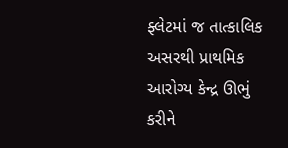ફ્લેટમાં જ તાત્કાલિક અસરથી પ્રાથમિક આરોગ્ય કેન્દ્ર ઊભું કરીને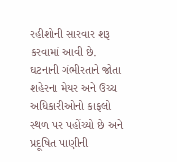રહીશોની સારવાર શરૂ કરવામાં આવી છે. ઘટનાની ગંભીરતાને જોતા શહેરના મેયર અને ઉચ્ચ અધિકારીઓનો કાફલો સ્થળ પર પહોંચ્યો છે અને પ્રદૂષિત પાણીની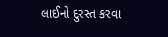લાઈનો દુરસ્ત કરવા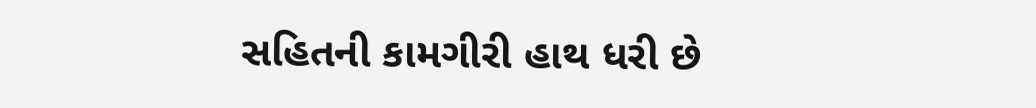સહિતની કામગીરી હાથ ધરી છે